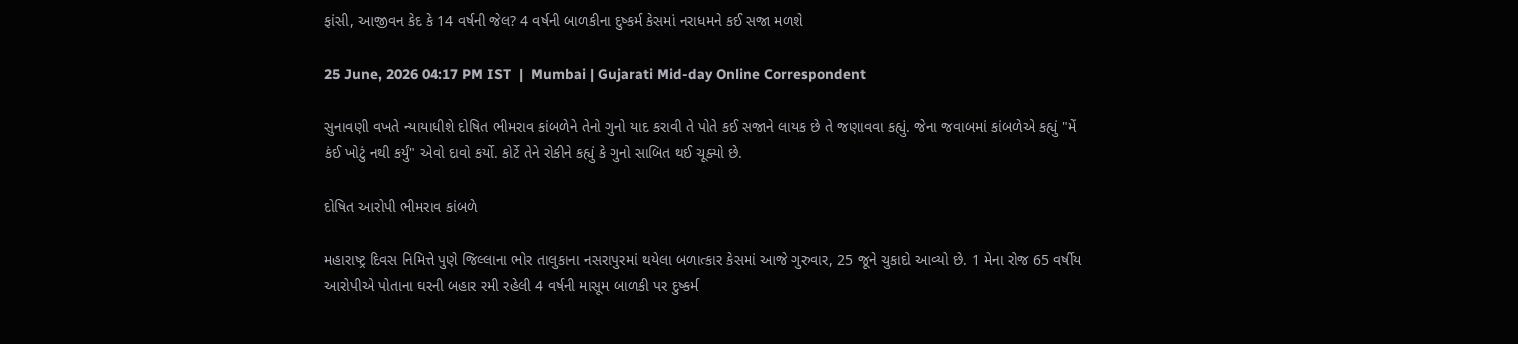ફાંસી, આજીવન કેદ કે 14 વર્ષની જેલ? 4 વર્ષની બાળકીના દુષ્કર્મ કેસમાં નરાધમને કઈ સજા મળશે

25 June, 2026 04:17 PM IST  |  Mumbai | Gujarati Mid-day Online Correspondent

સુનાવણી વખતે ન્યાયાધીશે દોષિત ભીમરાવ કાંબળેને તેનો ગુનો યાદ કરાવી તે પોતે કઈ સજાને લાયક છે તે જણાવવા કહ્યું. જેના જવાબમાં કાંબળેએ કહ્યું "મેં કંઈ ખોટું નથી કર્યું" એવો દાવો કર્યો. કોર્ટે તેને રોકીને કહ્યું કે ગુનો સાબિત થઈ ચૂક્યો છે.

દોષિત આરોપી ભીમરાવ કાંબળે

મહારાષ્ટ્ર દિવસ નિમિત્તે પુણે જિલ્લાના ભોર તાલુકાના નસરાપુરમાં થયેલા બળાત્કાર કેસમાં આજે ગુરુવાર, 25 જૂને ચુકાદો આવ્યો છે. 1 મેના રોજ 65 વર્ષીય આરોપીએ પોતાના ઘરની બહાર રમી રહેલી 4 વર્ષની માસૂમ બાળકી પર દુષ્કર્મ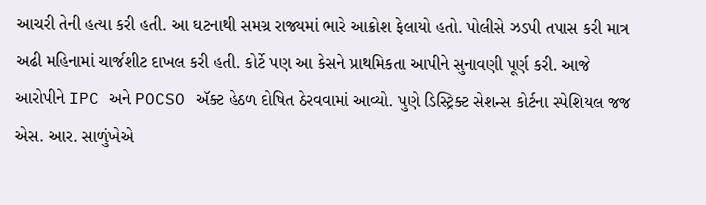આચરી તેની હત્યા કરી હતી. આ ઘટનાથી સમગ્ર રાજ્યમાં ભારે આક્રોશ ફેલાયો હતો. પોલીસે ઝડપી તપાસ કરી માત્ર અઢી મહિનામાં ચાર્જશીટ દાખલ કરી હતી. કોર્ટે પણ આ કેસને પ્રાથમિકતા આપીને સુનાવણી પૂર્ણ કરી. આજે આરોપીને IPC અને POCSO ઍક્ટ હેઠળ દોષિત ઠેરવવામાં આવ્યો. પુણે ડિસ્ટ્રિક્ટ સેશન્સ કોર્ટના સ્પેશિયલ જજ એસ. આર. સાળુંખેએ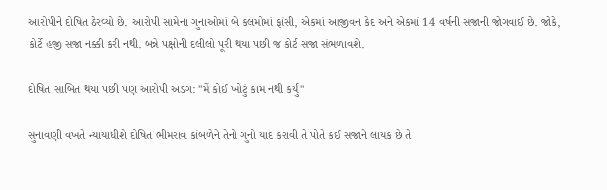આરોપીને દોષિત ઠેરવ્યો છે. આરોપી સામેના ગુનાઓમાં બે કલમોમાં ફાંસી, એકમાં આજીવન કેદ અને એકમાં 14 વર્ષની સજાની જોગવાઈ છે. જોકે, કોર્ટે હજી સજા નક્કી કરી નથી. બન્ને પક્ષોની દલીલો પૂરી થયા પછી જ કોર્ટ સજા સંભળાવશે.

દોષિત સાબિત થયા પછી પણ આરોપી અડગ: "મેં કોઈ ખોટું કામ નથી કર્યું"

સુનાવણી વખતે ન્યાયાધીશે દોષિત ભીમરાવ કાંબળેને તેનો ગુનો યાદ કરાવી તે પોતે કઈ સજાને લાયક છે તે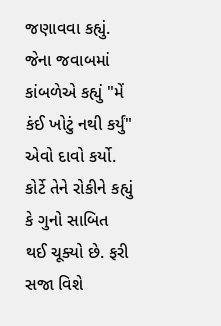જણાવવા કહ્યું. જેના જવાબમાં કાંબળેએ કહ્યું "મેં કંઈ ખોટું નથી કર્યું" એવો દાવો કર્યો. કોર્ટે તેને રોકીને કહ્યું કે ગુનો સાબિત થઈ ચૂક્યો છે. ફરી સજા વિશે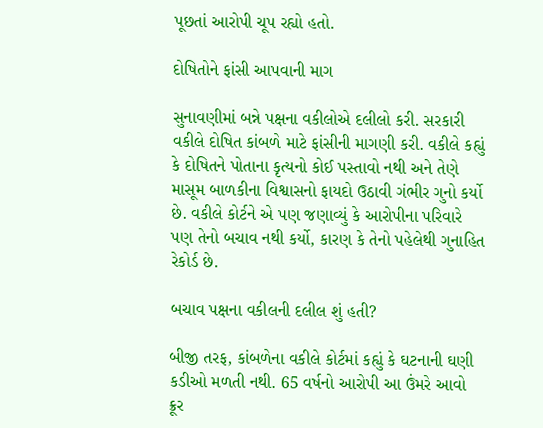પૂછતાં આરોપી ચૂપ રહ્યો હતો.

દોષિતોને ફાંસી આપવાની માગ

સુનાવણીમાં બન્ને પક્ષના વકીલોએ દલીલો કરી. સરકારી વકીલે દોષિત કાંબળે માટે ફાંસીની માગણી કરી. વકીલે કહ્યું કે દોષિતને પોતાના કૃત્યનો કોઈ પસ્તાવો નથી અને તેણે માસૂમ બાળકીના વિશ્વાસનો ફાયદો ઉઠાવી ગંભીર ગુનો કર્યો છે. વકીલે કોર્ટને એ પણ જણાવ્યું કે આરોપીના પરિવારે પણ તેનો બચાવ નથી કર્યો, કારણ કે તેનો પહેલેથી ગુનાહિત રેકોર્ડ છે.

બચાવ પક્ષના વકીલની દલીલ શું હતી?

બીજી તરફ, કાંબળેના વકીલે કોર્ટમાં કહ્યું કે ઘટનાની ઘણી કડીઓ મળતી નથી. 65 વર્ષનો આરોપી આ ઉંમરે આવો ક્રૂર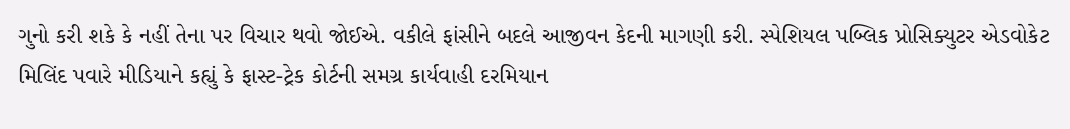ગુનો કરી શકે કે નહીં તેના પર વિચાર થવો જોઈએ. વકીલે ફાંસીને બદલે આજીવન કેદની માગણી કરી. સ્પેશિયલ પબ્લિક પ્રોસિક્યુટર એડવોકેટ મિલિંદ પવારે મીડિયાને કહ્યું કે ફાસ્ટ-ટ્રેક કોર્ટની સમગ્ર કાર્યવાહી દરમિયાન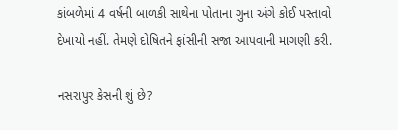કાંબળેમાં 4 વર્ષની બાળકી સાથેના પોતાના ગુના અંગે કોઈ પસ્તાવો દેખાયો નહીં. તેમણે દોષિતને ફાંસીની સજા આપવાની માગણી કરી.

નસરાપુર કેસની શું છે?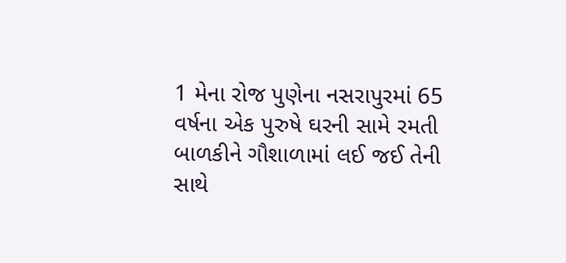1 મેના રોજ પુણેના નસરાપુરમાં 65 વર્ષના એક પુરુષે ઘરની સામે રમતી બાળકીને ગૌશાળામાં લઈ જઈ તેની સાથે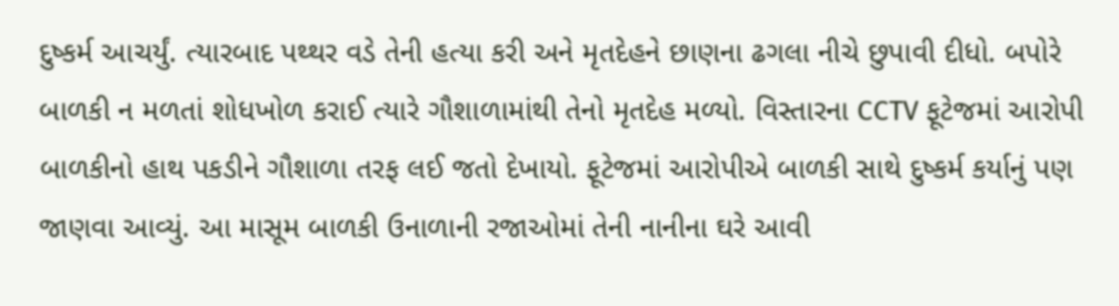દુષ્કર્મ આચર્યું. ત્યારબાદ પથ્થર વડે તેની હત્યા કરી અને મૃતદેહને છાણના ઢગલા નીચે છુપાવી દીધો. બપોરે બાળકી ન મળતાં શોધખોળ કરાઈ ત્યારે ગૌશાળામાંથી તેનો મૃતદેહ મળ્યો. વિસ્તારના CCTV ફૂટેજમાં આરોપી બાળકીનો હાથ પકડીને ગૌશાળા તરફ લઈ જતો દેખાયો. ફૂટેજમાં આરોપીએ બાળકી સાથે દુષ્કર્મ કર્યાનું પણ જાણવા આવ્યું. આ માસૂમ બાળકી ઉનાળાની રજાઓમાં તેની નાનીના ઘરે આવી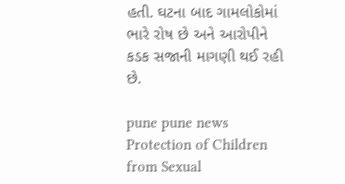હતી. ઘટના બાદ ગામલોકોમાં ભારે રોષ છે અને આરોપીને કડક સજાની માગણી થઈ રહી છે.

pune pune news Protection of Children from Sexual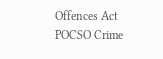Offences Act POCSO Crime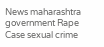News maharashtra government Rape Case sexual crime